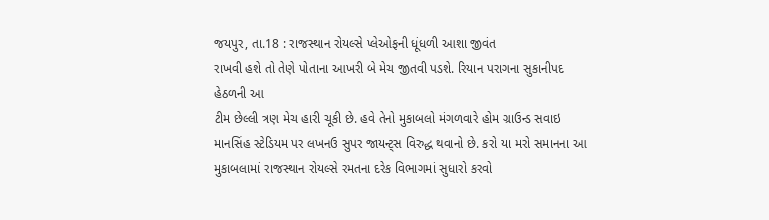જયપુર, તા.18 : રાજસ્થાન રોયલ્સે પ્લેઓફની ધૂંધળી આશા જીવંત
રાખવી હશે તો તેણે પોતાના આખરી બે મેચ જીતવી પડશે. રિયાન પરાગના સુકાનીપદ હેઠળની આ
ટીમ છેલ્લી ત્રણ મેચ હારી ચૂકી છે. હવે તેનો મુકાબલો મંગળવારે હોમ ગ્રાઉન્ડ સવાઇ
માનસિંહ સ્ટેડિયમ પર લખનઉ સુપર જાયન્ટ્સ વિરુદ્ધ થવાનો છે. કરો યા મરો સમાનના આ
મુકાબલામાં રાજસ્થાન રોયલ્સે રમતના દરેક વિભાગમાં સુધારો કરવો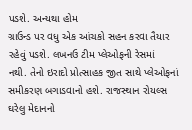પડશે. અન્યથા હોમ
ગ્રાઉન્ડ પર વધુ એક આંચકો સહન કરવા તૈયાર રહેવું પડશે. લખનઉ ટીમ પ્લેઓફની રેસમાં
નથી. તેનો ઇરાદો પ્રોત્સાહક જીત સાથે પ્લેઓફનાં સમીકરણ બગાડવાનો હશે. રાજસ્થાન રોયલ્સ
ઘરેલુ મેદાનનો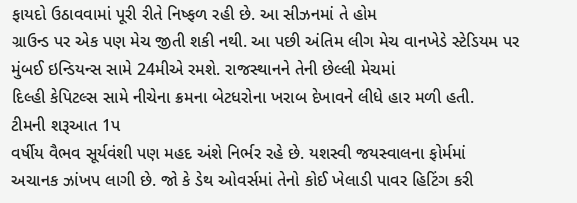ફાયદો ઉઠાવવામાં પૂરી રીતે નિષ્ફળ રહી છે. આ સીઝનમાં તે હોમ
ગ્રાઉન્ડ પર એક પણ મેચ જીતી શકી નથી. આ પછી અંતિમ લીગ મેચ વાનખેડે સ્ટેડિયમ પર
મુંબઈ ઇન્ડિયન્સ સામે 24મીએ રમશે. રાજસ્થાનને તેની છેલ્લી મેચમાં
દિલ્હી કેપિટલ્સ સામે નીચેના ક્રમના બેટધરોના ખરાબ દેખાવને લીધે હાર મળી હતી.
ટીમની શરૂઆત 1પ
વર્ષીય વૈભવ સૂર્યવંશી પણ મહદ અંશે નિર્ભર રહે છે. યશસ્વી જયસ્વાલના ફોર્મમાં
અચાનક ઝાંખપ લાગી છે. જો કે ડેથ ઓવર્સમાં તેનો કોઈ ખેલાડી પાવર હિટિંગ કરી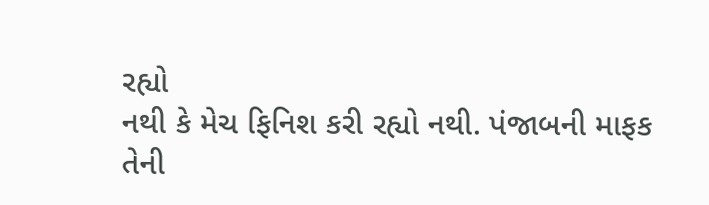રહ્યો
નથી કે મેચ ફિનિશ કરી રહ્યો નથી. પંજાબની માફક તેની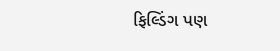ફિલ્ડિંગ પણ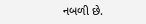નબળી છે.